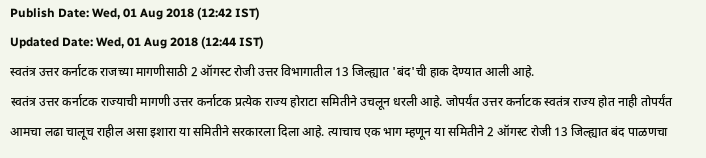Publish Date: Wed, 01 Aug 2018 (12:42 IST)
Updated Date: Wed, 01 Aug 2018 (12:44 IST)
स्वतंत्र उत्तर कर्नाटक राजच्या मागणीसाठी 2 ऑगस्ट रोजी उत्तर विभागातील 13 जिल्ह्यात 'बंद'ची हाक देण्यात आली आहे.
स्वतंत्र उत्तर कर्नाटक राज्याची मागणी उत्तर कर्नाटक प्रत्येक राज्य होराटा समितीने उचलून धरली आहे. जोपर्यंत उत्तर कर्नाटक स्वतंत्र राज्य होत नाही तोपर्यंत आमचा लढा चालूच राहील असा इशारा या समितीने सरकारला दिला आहे. त्याचाच एक भाग म्हणून या समितीने 2 ऑगस्ट रोजी 13 जिल्ह्यात बंद पाळणचा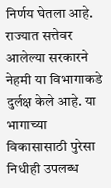निर्णय घेतला आहे. राज्यात सत्तेवर आलेल्या सरकारने नेहमी या विभागाकडे दुर्लक्ष केले आहे. या भागाच्या विकासासाठी पुरेसा निधीही उपलब्ध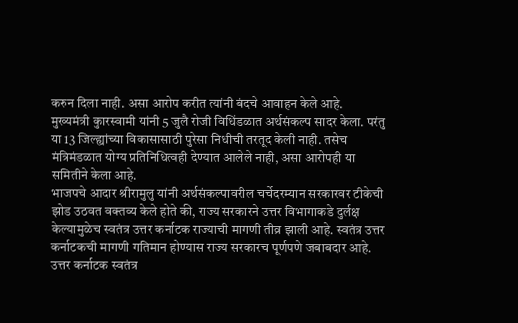करुन दिला नाही. असा आरोप करीत त्यांनी बंदचे आवाहन केले आहे.
मुख्यमंत्री कुारस्वामी यांनी 5 जुलै रोजी विधिंडळात अर्थसंकल्प सादर केला. परंतु या 13 जिल्ह्यांच्या विकासासाठी पुरेसा निधीची तरतूद केली नाही. तसेच मंत्रिमंडळात योग्य प्रतिनिधित्वही देण्यात आलेले नाही, असा आरोपही या समितीने केला आहे.
भाजपचे आदार श्रीरामुलु यांनी अर्थसंकल्पावरील चर्चेदरम्यान सरकारवर टीकेची झोड उठवत वक्तव्य केले होते की, राज्य सरकारने उत्तर विभागाकडे दुर्लक्ष केल्यामुळेच स्वतंत्र उत्तर कर्नाटक राज्याची मागणी तीव्र झाली आहे. स्वतंत्र उत्तर कर्नाटकची मागणी गतिमान होण्यास राज्य सरकारच पूर्णपणे जबाबदार आहे. उत्तर कर्नाटक स्वतंत्र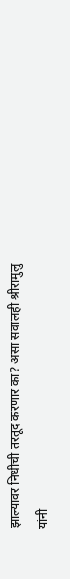झाल्यावर निधीची तरतूद करणार का? असा सवालही श्रीरामुलु यांनी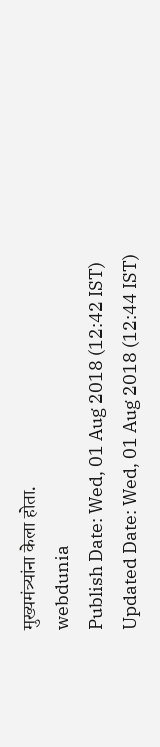मुख्यमंत्र्यांना केला होता.
webdunia
Publish Date: Wed, 01 Aug 2018 (12:42 IST)
Updated Date: Wed, 01 Aug 2018 (12:44 IST)